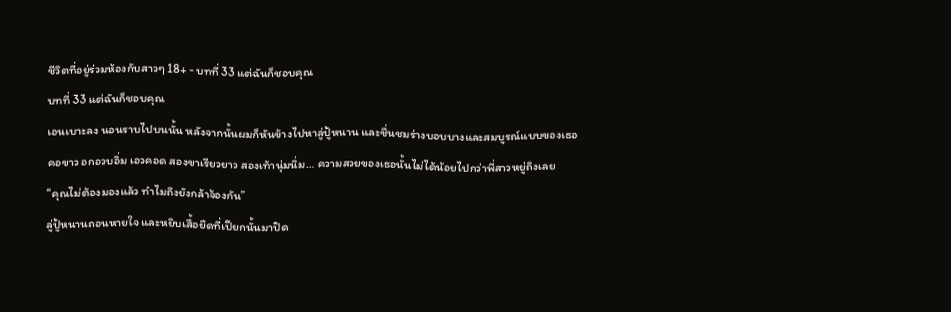ชีวิตที่อยู่ร่วมห้องกับสาวๆ 18+ - บทที่ 33 แต่ฉันก็ชอบคุณ
บทที่ 33 แต่ฉันก็ชอบคุณ
เอนเบาะลง นอนราบไปบนนั้น หลังจากนั้นผมก็หันข้างไปหาลู่ปู้หนาน และชื่นชมร่างบอบบางและสมบูรณ์แบบของเธอ
คอขาว อกอวบอิ่ม เอวคอด สองขาเรียวยาว สองเท้านุ่มนิ่ม… ความสวยของเธอนั้นไม่ได้น้อยไปกว่าพี่สาวหยู่ถิงเลย
“คุณไม่ต้องมองแล้ว ทำไมถึงยังกล้าจ้องกัน”
ลู่ปู้หนานถอนหายใจ และหยิบเสื้อยืดที่เปียกนั้นมาปิด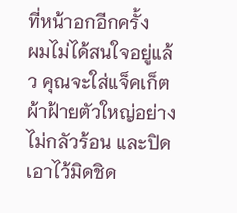ที่หน้าอกอีกครั้ง
ผมไม่ได้สนใจอยู่แล้ว คุณจะใส่แจ็คเก็ตผ้าฝ้ายตัวใหญ่อย่างไม่กลัวร้อน และปิดเอาไว้มิดชิด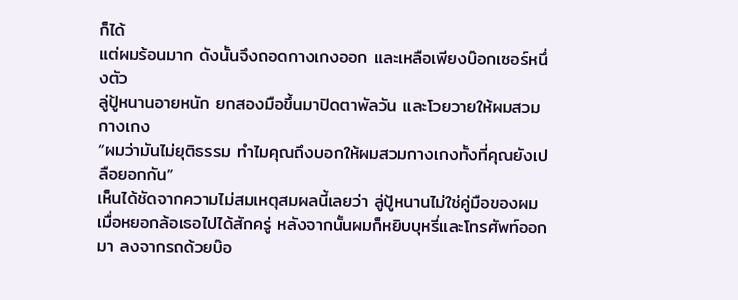ก็ได้
แต่ผมร้อนมาก ดังนั้นจึงถอดกางเกงออก และเหลือเพียงบ๊อกเซอร์หนึ่งตัว
ลู่ปู้หนานอายหนัก ยกสองมือขึ้นมาปิดตาพัลวัน และโวยวายให้ผมสวมกางเกง
“ผมว่ามันไม่ยุติธรรม ทำไมคุณถึงบอกให้ผมสวมกางเกงทั้งที่คุณยังเปลือยอกกัน”
เห็นได้ชัดจากความไม่สมเหตุสมผลนี้เลยว่า ลู่ปู้หนานไม่ใช่คู่มือของผม
เมื่อหยอกล้อเธอไปได้สักครู่ หลังจากนั้นผมก็หยิบบุหรี่และโทรศัพท์ออกมา ลงจากรถด้วยบ๊อ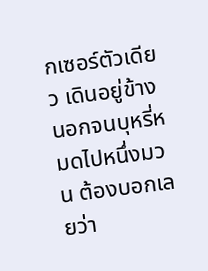กเซอร์ตัวเดียว เดินอยู่ข้างนอกจนบุหรี่หมดไปหนึ่งมวน ต้องบอกเลยว่า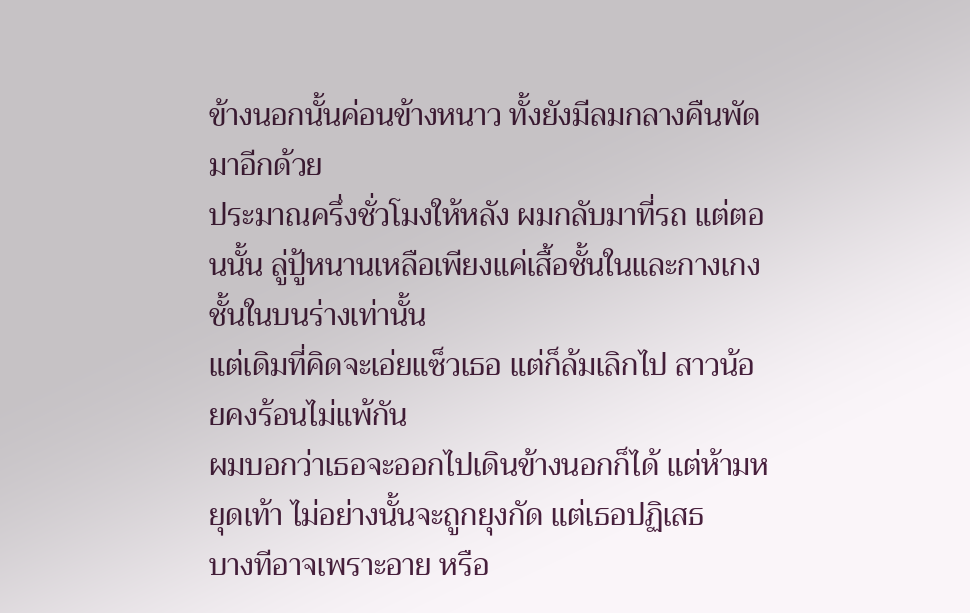ข้างนอกนั้นค่อนข้างหนาว ทั้งยังมีลมกลางคืนพัดมาอีกด้วย
ประมาณครึ่งชั่วโมงให้หลัง ผมกลับมาที่รถ แต่ตอนนั้น ลู่ปู้หนานเหลือเพียงแค่เสื้อชั้นในและกางเกงชั้นในบนร่างเท่านั้น
แต่เดิมที่คิดจะเอ่ยแซ็วเธอ แต่ก็ล้มเลิกไป สาวน้อยคงร้อนไม่แพ้กัน
ผมบอกว่าเธอจะออกไปเดินข้างนอกก็ได้ แต่ห้ามหยุดเท้า ไม่อย่างนั้นจะถูกยุงกัด แต่เธอปฏิเสธ
บางทีอาจเพราะอาย หรือ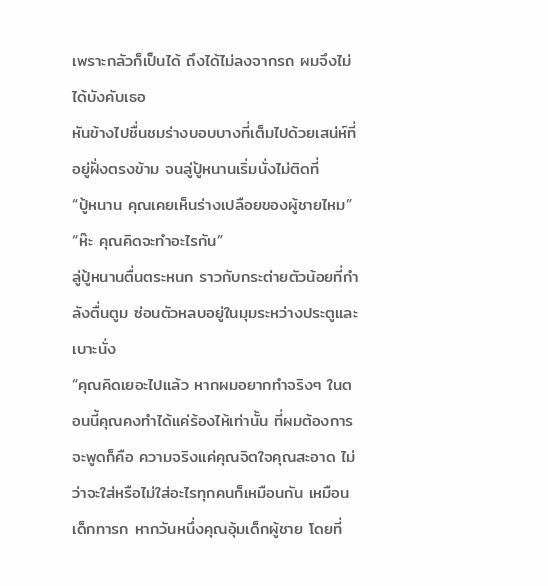เพราะกลัวก็เป็นได้ ถึงได้ไม่ลงจากรถ ผมจึงไม่ได้บังคับเธอ
หันข้างไปชื่นชมร่างบอบบางที่เต็มไปด้วยเสน่ห์ที่อยู่ฝั่งตรงข้าม จนลู่ปู้หนานเริ่มนั่งไม่ติดที่
“ปู้หนาน คุณเคยเห็นร่างเปลือยของผู้ชายไหม”
“ห๊ะ คุณคิดจะทำอะไรกัน”
ลู่ปู้หนานตื่นตระหนก ราวกับกระต่ายตัวน้อยที่กำลังตื่นตูม ซ่อนตัวหลบอยู่ในมุมระหว่างประตูและเบาะนั่ง
“คุณคิดเยอะไปแล้ว หากผมอยากทำจริงๆ ในตอนนี้คุณคงทำได้แค่ร้องไห้เท่านั้น ที่ผมต้องการจะพูดก็คือ ความจริงแค่คุณจิตใจคุณสะอาด ไม่ว่าจะใส่หรือไม่ใส่อะไรทุกคนก็เหมือนกัน เหมือนเด็กทารก หากวันหนึ่งคุณอุ้มเด็กผู้ชาย โดยที่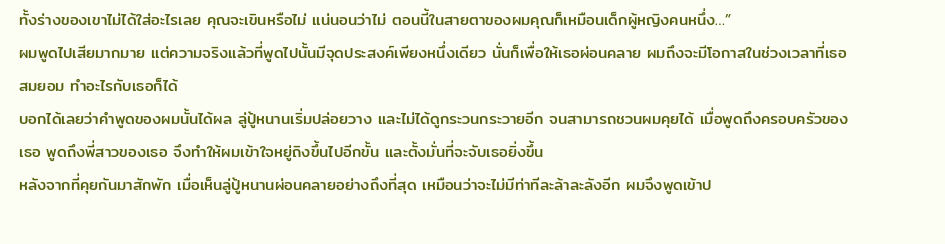ทั้งร่างของเขาไม่ได้ใส่อะไรเลย คุณจะเขินหรือไม่ แน่นอนว่าไม่ ตอนนี้ในสายตาของผมคุณก็เหมือนเด็กผู้หญิงคนหนึ่ง…”
ผมพูดไปเสียมากมาย แต่ความจริงแล้วที่พูดไปนั้นมีจุดประสงค์เพียงหนึ่งเดียว นั่นก็เพื่อให้เธอผ่อนคลาย ผมถึงจะมีโอกาสในช่วงเวลาที่เธอสมยอม ทำอะไรกับเธอก็ได้
บอกได้เลยว่าคำพูดของผมนั้นได้ผล ลู่ปู้หนานเริ่มปล่อยวาง และไม่ได้ดูกระวนกระวายอีก จนสามารถชวนผมคุยได้ เมื่อพูดถึงครอบครัวของเธอ พูดถึงพี่สาวของเธอ จึงทำให้ผมเข้าใจหยู่ถิงขึ้นไปอีกขั้น และตั้งมั่นที่จะจับเธอยิ่งขึ้น
หลังจากที่คุยกันมาสักพัก เมื่อเห็นลู่ปู้หนานผ่อนคลายอย่างถึงที่สุด เหมือนว่าจะไม่มีท่าทีละล้าละลังอีก ผมจึงพูดเข้าป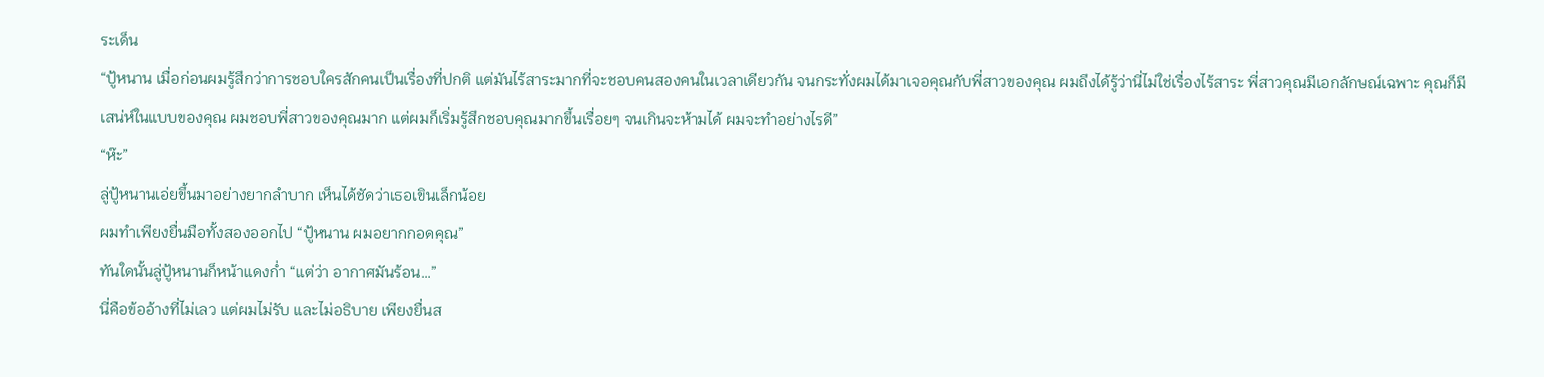ระเด็น
“ปู้หนาน เมื่อก่อนผมรู้สึกว่าการชอบใครสักคนเป็นเรื่องที่ปกติ แต่มันไร้สาระมากที่จะชอบคนสองคนในเวลาเดียวกัน จนกระทั่งผมได้มาเจอคุณกับพี่สาวของคุณ ผมถึงได้รู้ว่านี่ไม่ใช่เรื่องไร้สาระ พี่สาวคุณมีเอกลักษณ์เฉพาะ คุณก็มีเสน่ห์ในแบบของคุณ ผมชอบพี่สาวของคุณมาก แต่ผมก็เริ่มรู้สึกชอบคุณมากขึ้นเรื่อยๆ จนเกินจะห้ามได้ ผมจะทำอย่างไรดี”
“ห๊ะ”
ลู่ปู้หนานเอ่ยขึ้นมาอย่างยากลำบาก เห็นได้ชัดว่าเธอเขินเล็กน้อย
ผมทำเพียงยื่นมือทั้งสองออกไป “ปู้หนาน ผมอยากกอดคุณ”
ทันใดนั้นลู่ปู้หนานก็หน้าแดงก่ำ “แต่ว่า อากาศมันร้อน…”
นี่คือข้ออ้างที่ไม่เลว แต่ผมไม่รับ และไม่อธิบาย เพียงยื่นส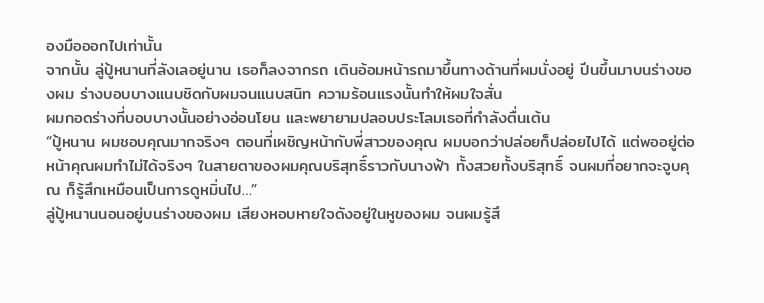องมือออกไปเท่านั้น
จากนั้น ลู่ปู้หนานที่ลังเลอยู่นาน เธอก็ลงจากรถ เดินอ้อมหน้ารถมาขึ้นทางด้านที่ผมนั่งอยู่ ปีนขึ้นมาบนร่างของผม ร่างบอบบางแนบชิดกับผมจนแนบสนิท ความร้อนแรงนั้นทำให้ผมใจสั่น
ผมกอดร่างที่บอบบางนั้นอย่างอ่อนโยน และพยายามปลอบประโลมเธอที่กำลังตื่นเต้น
“ปู้หนาน ผมชอบคุณมากจริงๆ ตอนที่เผชิญหน้ากับพี่สาวของคุณ ผมบอกว่าปล่อยก็ปล่อยไปได้ แต่พออยู่ต่อหน้าคุณผมทำไม่ได้จริงๆ ในสายตาของผมคุณบริสุทธิ์ราวกับนางฟ้า ทั้งสวยทั้งบริสุทธิ์ จนผมที่อยากจะจูบคุณ ก็รู้สึกเหมือนเป็นการดูหมิ่นไป…”
ลู่ปู้หนานนอนอยู่บนร่างของผม เสียงหอบหายใจดังอยู่ในหูของผม จนผมรู้สึ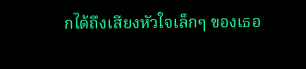กได้ถึงเสียงหัวใจเล็กๆ ของเธอ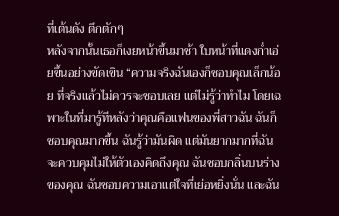ที่เต้นดัง ตึกตักๆ
หลังจากนั้นเธอก็เงยหน้าขึ้นมาช้า ใบหน้าที่แดงก่ำเอ่ยขึ้นอย่างขัดเขิน “ความจริงฉันเองก็ชอบคุณเล็กน้อย ที่จริงแล้วไม่ควรจะชอบเลย แต่ไม่รู้ว่าทำไม โดยเฉพาะในที่มารู้ทีหลังว่าคุณคือแฟนของพี่สาวฉัน ฉันก็ชอบคุณมากขึ้น ฉันรู้ว่ามันผิด แต่มันยากมากที่ฉันจะควบคุมไม่ให้ตัวเองคิดถึงคุณ ฉันชอบกลิ่นบนร่างของคุณ ฉันชอบความเอาแต่ใจที่เย่อหยิ่งนั่น และฉัน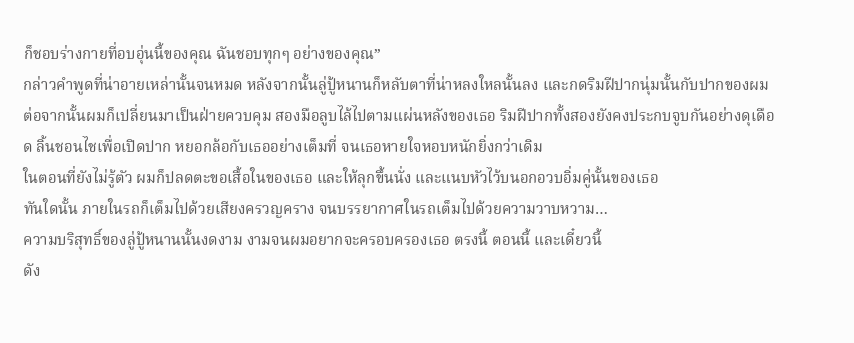ก็ชอบร่างกายที่อบอุ่นนี้ของคุณ ฉันชอบทุกๆ อย่างของคุณ”
กล่าวคำพูดที่น่าอายเหล่านั้นจนหมด หลังจากนั้นลู่ปู้หนานก็หลับตาที่น่าหลงใหลนั้นลง และกดริมฝีปากนุ่มนั้นกับปากของผม
ต่อจากนั้นผมก็เปลี่ยนมาเป็นฝ่ายควบคุม สองมือลูบไล้ไปตามแผ่นหลังของเธอ ริมฝีปากทั้งสองยังคงประกบจูบกันอย่างดุเดือด ลิ้นชอนไชเพื่อเปิดปาก หยอกล้อกับเธออย่างเต็มที่ จนเธอหายใจหอบหนักยิ่งกว่าเดิม
ในตอนที่ยังไม่รู้ตัว ผมก็ปลดตะขอเสื้อในของเธอ และให้ลุกขึ้นนั่ง และแนบหัวไว้บนอกอวบอิ่มคู่นั้นของเธอ
ทันใดนั้น ภายในรถก็เต็มไปด้วยเสียงครวญคราง จนบรรยากาศในรถเต็มไปด้วยความวาบหวาม…
ความบริสุทธิ์ของลู่ปู้หนานนั้นงดงาม งามจนผมอยากจะครอบครองเธอ ตรงนี้ ตอนนี้ และเดี๋ยวนี้
ดัง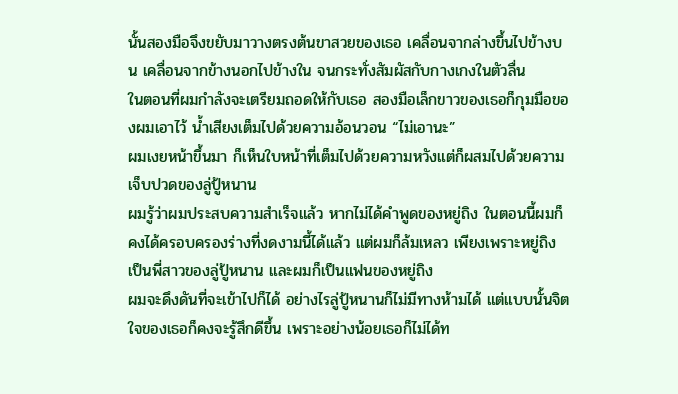นั้นสองมือจึงขยับมาวางตรงต้นขาสวยของเธอ เคลื่อนจากล่างขึ้นไปข้างบน เคลื่อนจากข้างนอกไปข้างใน จนกระทั่งสัมผัสกับกางเกงในตัวลื่น
ในตอนที่ผมกำลังจะเตรียมถอดให้กับเธอ สองมือเล็กขาวของเธอก็กุมมือของผมเอาไว้ น้ำเสียงเต็มไปด้วยความอ้อนวอน “ไม่เอานะ”
ผมเงยหน้าขึ้นมา ก็เห็นใบหน้าที่เต็มไปด้วยความหวังแต่ก็ผสมไปด้วยความเจ็บปวดของลู่ปู้หนาน
ผมรู้ว่าผมประสบความสำเร็จแล้ว หากไม่ได้คำพูดของหยู่ถิง ในตอนนี้ผมก็คงได้ครอบครองร่างที่งดงามนี้ได้แล้ว แต่ผมก็ล้มเหลว เพียงเพราะหยู่ถิงเป็นพี่สาวของลู่ปู้หนาน และผมก็เป็นแฟนของหยู่ถิง
ผมจะดึงดันที่จะเข้าไปก็ได้ อย่างไรลู่ปู้หนานก็ไม่มีทางห้ามได้ แต่แบบนั้นจิตใจของเธอก็คงจะรู้สึกดีขึ้น เพราะอย่างน้อยเธอก็ไม่ได้ท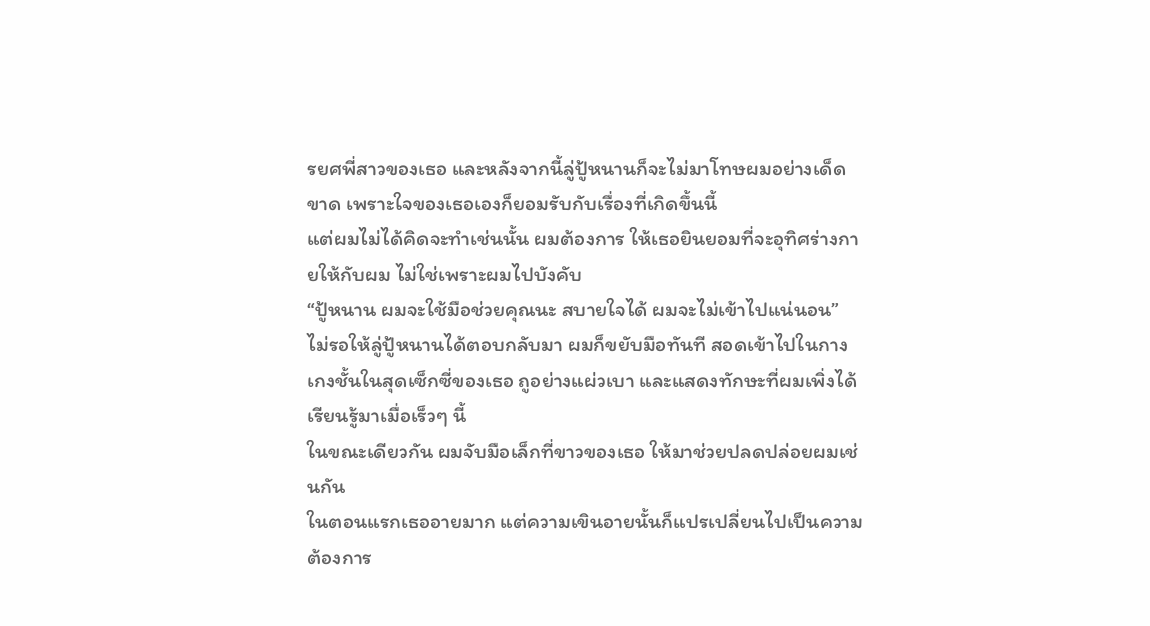รยศพี่สาวของเธอ และหลังจากนี้ลู่ปู้หนานก็จะไม่มาโทษผมอย่างเด็ดขาด เพราะใจของเธอเองก็ยอมรับกับเรื่องที่เกิดขึ้นนี้
แต่ผมไม่ได้คิดจะทำเช่นนั้น ผมต้องการ ให้เธอยินยอมที่จะอุทิศร่างกายให้กับผม ไม่ใช่เพราะผมไปบังคับ
“ปู้หนาน ผมจะใช้มือช่วยคุณนะ สบายใจได้ ผมจะไม่เข้าไปแน่นอน”
ไม่รอให้ลู่ปู้หนานได้ตอบกลับมา ผมก็ขยับมือทันที สอดเข้าไปในกางเกงชั้นในสุดเซ็กซี่ของเธอ ถูอย่างแผ่วเบา และแสดงทักษะที่ผมเพิ่งได้เรียนรู้มาเมื่อเร็วๆ นี้
ในขณะเดียวกัน ผมจับมือเล็กที่ขาวของเธอ ให้มาช่วยปลดปล่อยผมเช่นกัน
ในตอนแรกเธออายมาก แต่ความเขินอายนั้นก็แปรเปลี่ยนไปเป็นความต้องการ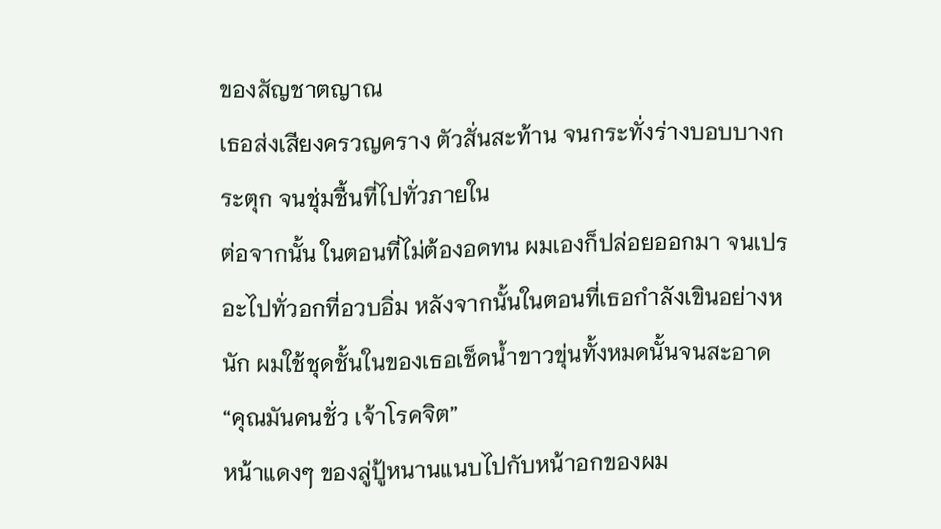ของสัญชาตญาณ
เธอส่งเสียงครวญคราง ตัวสั่นสะท้าน จนกระทั่งร่างบอบบางกระตุก จนชุ่มชื้นที่ไปทั่วภายใน
ต่อจากนั้น ในตอนที่ไม่ต้องอดทน ผมเองก็ปล่อยออกมา จนเปรอะไปทั่วอกที่อวบอิ่ม หลังจากนั้นในตอนที่เธอกำลังเขินอย่างหนัก ผมใช้ชุดชั้นในของเธอเช็ดน้ำขาวขุ่นทั้งหมดนั้นจนสะอาด
“คุณมันคนชั่ว เจ้าโรคจิต”
หน้าแดงๆ ของลู่ปู้หนานแนบไปกับหน้าอกของผม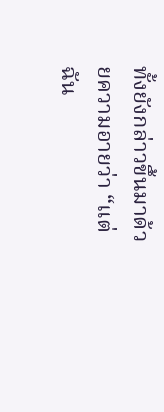ทั้งยังกล่าวขึ้นมาด้วยความอายว่า “แต่ฉัน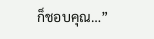ก็ชอบคุณ…”